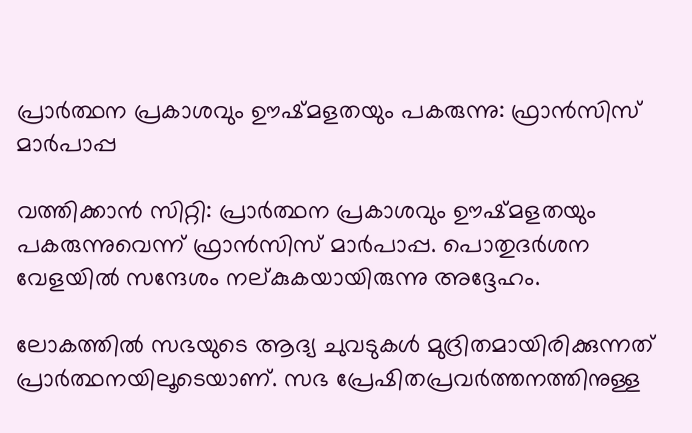പ്രാര്‍ത്ഥന പ്രകാശവും ഊഷ്മളതയും പകരുന്നു: ഫ്രാന്‍സിസ് മാര്‍പാപ്പ

വത്തിക്കാന്‍ സിറ്റി: പ്രാര്‍ത്ഥന പ്രകാശവും ഊഷ്മളതയും പകരുന്നുവെന്ന് ഫ്രാന്‍സിസ് മാര്‍പാപ്പ. പൊതുദര്‍ശന വേളയില്‍ സന്ദേശം നല്കുകയായിരുന്നു അദ്ദേഹം.

ലോകത്തില്‍ സഭയുടെ ആദ്യ ചുവടുകള്‍ മുദ്രിതമായിരിക്കുന്നത് പ്രാര്‍ത്ഥനയിലൂടെയാണ്. സഭ പ്രേഷിതപ്രവര്‍ത്തനത്തിനുള്ള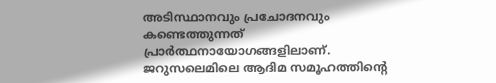അടിസ്ഥാനവും പ്രചോദനവും കണ്ടെത്തുന്നത് പ്രാര്‍ത്ഥനായോഗങ്ങളിലാണ്. ജറുസലെമിലെ ആദിമ സമൂഹത്തിന്റെ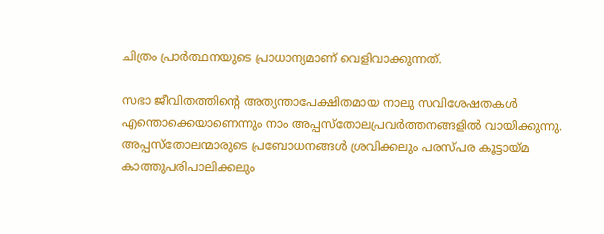ചിത്രം പ്രാര്‍ത്ഥനയുടെ പ്രാധാന്യമാണ് വെളിവാക്കുന്നത്.

സഭാ ജീവിതത്തിന്റെ അത്യന്താപേക്ഷിതമായ നാലു സവിശേഷതകള്‍ എന്തൊക്കെയാണെന്നും നാം അപ്പസ്‌തോലപ്രവര്‍ത്തനങ്ങളില്‍ വായിക്കുന്നു. അപ്പസ്‌തോലന്മാരുടെ പ്രബോധനങ്ങള്‍ ശ്രവിക്കലും പരസ്പര കൂട്ടായ്മ കാത്തുപരിപാലിക്കലും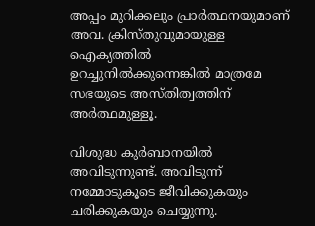അപ്പം മുറിക്കലും പ്രാര്‍ത്ഥനയുമാണ് അവ. ക്രിസ്തുവുമായുള്ള ഐക്യത്തില്‍ ഉറച്ചുനില്‍ക്കുന്നെങ്കില്‍ മാത്രമേ സഭയുടെ അസ്തിത്വത്തിന് അര്‍ത്ഥമുള്ളൂ.

വിശുദ്ധ കുര്‍ബാനയില്‍ അവിടുന്നുണ്ട്. അവിടുന്ന് നമ്മോടുകൂടെ ജീവിക്കുകയും ചരിക്കുകയും ചെയ്യുന്നു.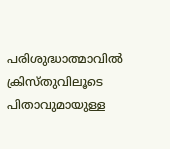പരിശുദ്ധാത്മാവില്‍ ക്രിസ്തുവിലൂടെ പിതാവുമായുള്ള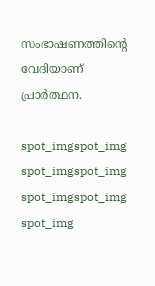സംഭാഷണത്തിന്റെ വേദിയാണ് പ്രാര്‍ത്ഥന.

spot_imgspot_img
spot_imgspot_img
spot_imgspot_img
spot_img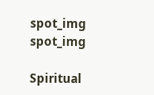spot_img
spot_img

Spiritual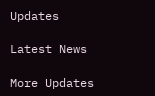Updates

Latest News

More Updates